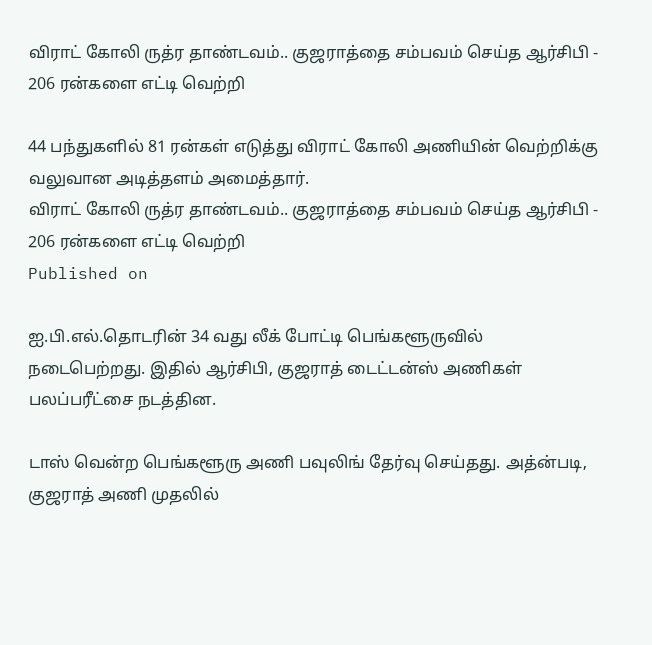விராட் கோலி ருத்ர தாண்டவம்.. குஜராத்தை சம்பவம் செய்த ஆர்சிபி - 206 ரன்களை எட்டி வெற்றி

44 பந்துகளில் 81 ரன்கள் எடுத்து விராட் கோலி அணியின் வெற்றிக்கு வலுவான அடித்தளம் அமைத்தார்.
விராட் கோலி ருத்ர தாண்டவம்.. குஜராத்தை சம்பவம் செய்த ஆர்சிபி -  206 ரன்களை எட்டி வெற்றி
Published on

ஐ.பி.எல்.தொடரின் 34 வது லீக் போட்டி பெங்களூருவில் நடைபெற்றது. இதில் ஆர்சிபி, குஜராத் டைட்டன்ஸ் அணிகள் பலப்பரீட்சை நடத்தின.

டாஸ் வென்ற பெங்களூரு அணி பவுலிங் தேர்வு செய்தது. அத்ன்படி, குஜராத் அணி முதலில்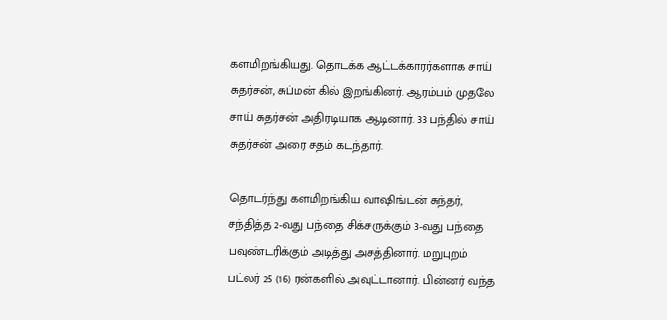களமிறங்கியது. தொடக்க ஆட்டக்காரர்களாக சாய் சுதர்சன், சுப்மன் கில் இறங்கினர். ஆரம்பம் முதலே சாய் சுதர்சன் அதிரடியாக ஆடினார். 33 பந்தில் சாய் சுதர்சன் அரை சதம் கடந்தார்.

தொடர்ந்து களமிறங்கிய வாஷிங்டன் சுந்தர், சந்தித்த 2-வது பந்தை சிக்சருக்கும் 3-வது பந்தை பவுண்டரிக்கும் அடித்து அசத்தினார். மறுபுறம் பட்லர் 25 (16) ரன்களில் அவுட்டானார். பின்னர் வந்த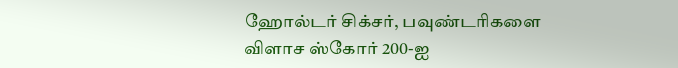ஹோல்டர் சிக்சர், பவுண்டரிகளை விளாச ஸ்கோர் 200-ஐ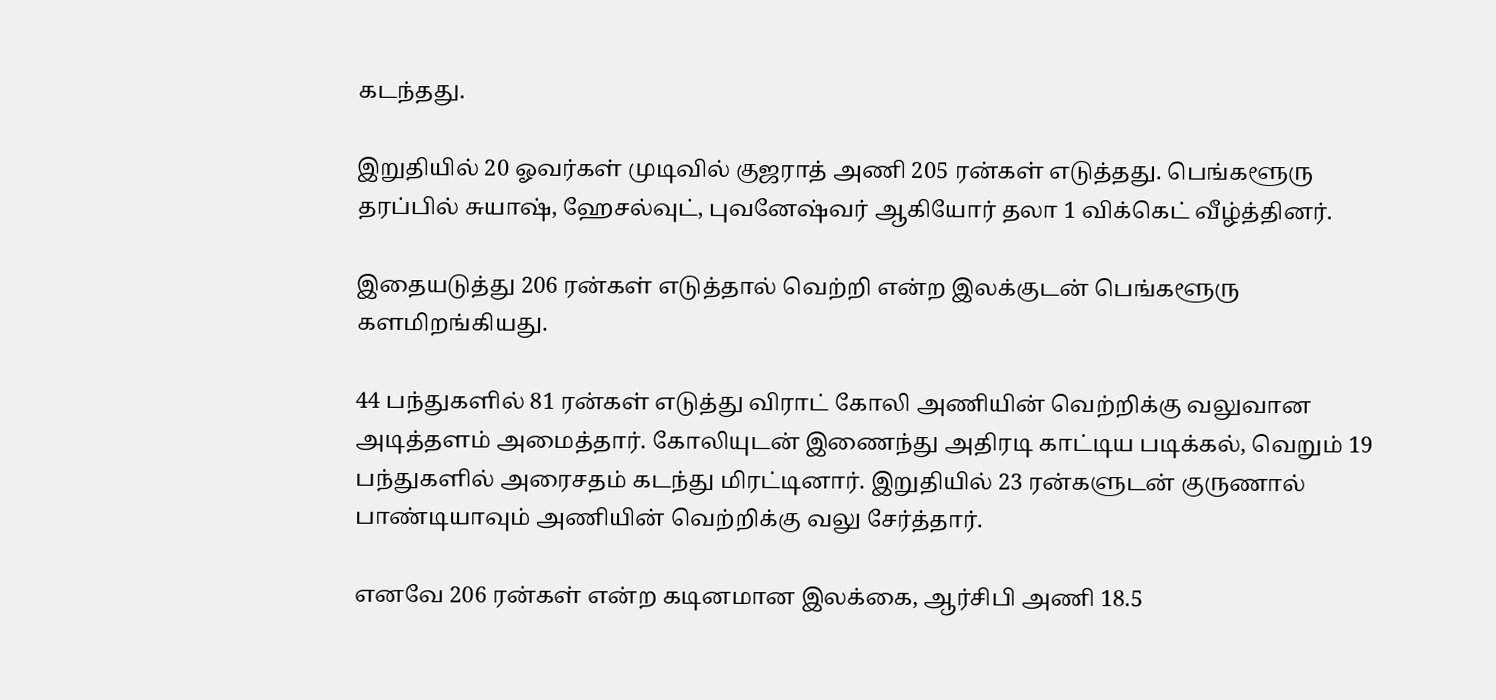கடந்தது.

இறுதியில் 20 ஓவர்கள் முடிவில் குஜராத் அணி 205 ரன்கள் எடுத்தது. பெங்களூரு தரப்பில் சுயாஷ், ஹேசல்வுட், புவனேஷ்வர் ஆகியோர் தலா 1 விக்கெட் வீழ்த்தினர்.

இதையடுத்து 206 ரன்கள் எடுத்தால் வெற்றி என்ற இலக்குடன் பெங்களூரு களமிறங்கியது.

44 பந்துகளில் 81 ரன்கள் எடுத்து விராட் கோலி அணியின் வெற்றிக்கு வலுவான அடித்தளம் அமைத்தார். கோலியுடன் இணைந்து அதிரடி காட்டிய படிக்கல், வெறும் 19 பந்துகளில் அரைசதம் கடந்து மிரட்டினார். இறுதியில் 23 ரன்களுடன் குருணால் பாண்டியாவும் அணியின் வெற்றிக்கு வலு சேர்த்தார்.

எனவே 206 ரன்கள் என்ற கடினமான இலக்கை, ஆர்சிபி அணி 18.5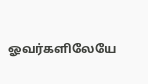ஓவர்களிலேயே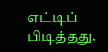எட்டிப் பிடித்தது.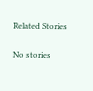Related Stories

No stories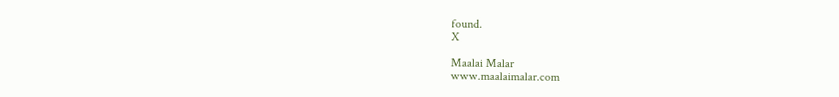found.
X

Maalai Malar
www.maalaimalar.com